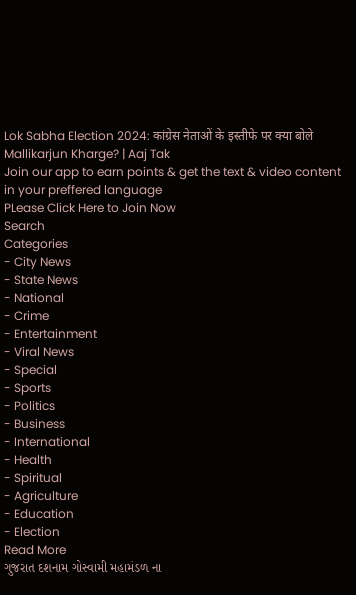Lok Sabha Election 2024: कांग्रेस नेताओं के इस्तीफे पर क्या बोले Mallikarjun Kharge? | Aaj Tak
Join our app to earn points & get the text & video content in your preffered language
PLease Click Here to Join Now
Search
Categories
- City News
- State News
- National
- Crime
- Entertainment
- Viral News
- Special
- Sports
- Politics
- Business
- International
- Health
- Spiritual
- Agriculture
- Education
- Election
Read More
ગુજરાત દશનામ ગોસ્વામી મહામંડળ ના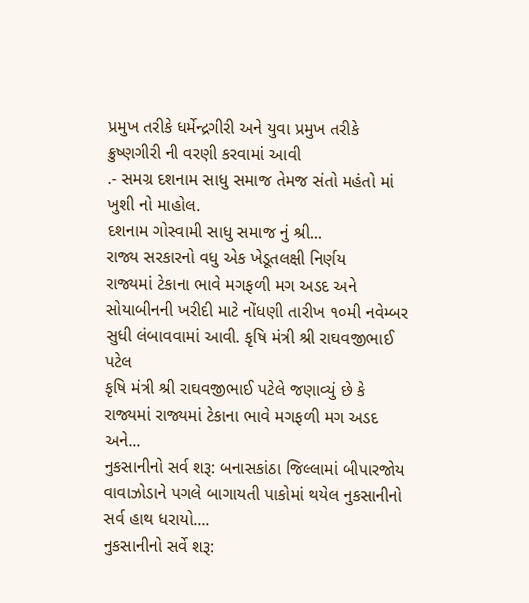પ્રમુખ તરીકે ધર્મેન્દ્રગીરી અને યુવા પ્રમુખ તરીકે ક્રુષ્ણગીરી ની વરણી કરવામાં આવી
.- સમગ્ર દશનામ સાધુ સમાજ તેમજ સંતો મહંતો માં ખુશી નો માહોલ.
દશનામ ગોસ્વામી સાધુ સમાજ નું શ્રી...
રાજ્ય સરકારનો વધુ એક ખેડૂતલક્ષી નિર્ણય
રાજ્યમાં ટેકાના ભાવે મગફળી મગ અડદ અને સોયાબીનની ખરીદી માટે નોંધણી તારીખ ૧૦મી નવેમ્બર સુધી લંબાવવામાં આવી. કૃષિ મંત્રી શ્રી રાઘવજીભાઈ પટેલ
કૃષિ મંત્રી શ્રી રાઘવજીભાઈ પટેલે જણાવ્યું છે કે રાજ્યમાં રાજ્યમાં ટેકાના ભાવે મગફળી મગ અડદ અને...
નુકસાનીનો સર્વ શરૂ: બનાસકાંઠા જિલ્લામાં બીપારજોય વાવાઝોડાને પગલે બાગાયતી પાકોમાં થયેલ નુકસાનીનો સર્વ હાથ ધરાયો....
નુકસાનીનો સર્વે શરૂ: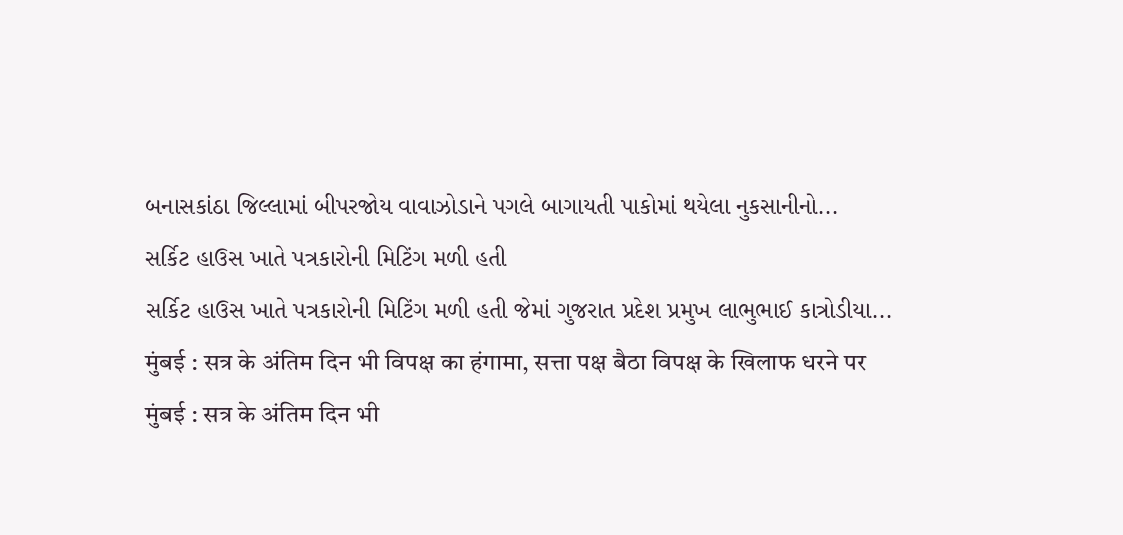બનાસકાંઠા જિલ્લામાં બીપરજોય વાવાઝોડાને પગલે બાગાયતી પાકોમાં થયેલા નુકસાનીનો...
સર્કિટ હાઉસ ખાતે પત્રકારોની મિટિંગ મળી હતી
સર્કિટ હાઉસ ખાતે પત્રકારોની મિટિંગ મળી હતી જેમાં ગુજરાત પ્રદેશ પ્રમુખ લાભુભાઈ કાત્રોડીયા...
मुंबई : सत्र के अंतिम दिन भी विपक्ष का हंगामा, सत्ता पक्ष बैठा विपक्ष के खिलाफ धरने पर
मुंबई : सत्र के अंतिम दिन भी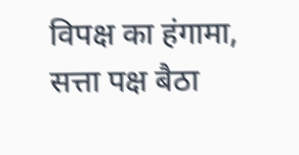विपक्ष का हंगामा, सत्ता पक्ष बैठा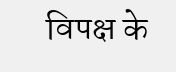विपक्ष के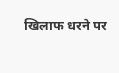खिलाफ धरने पर